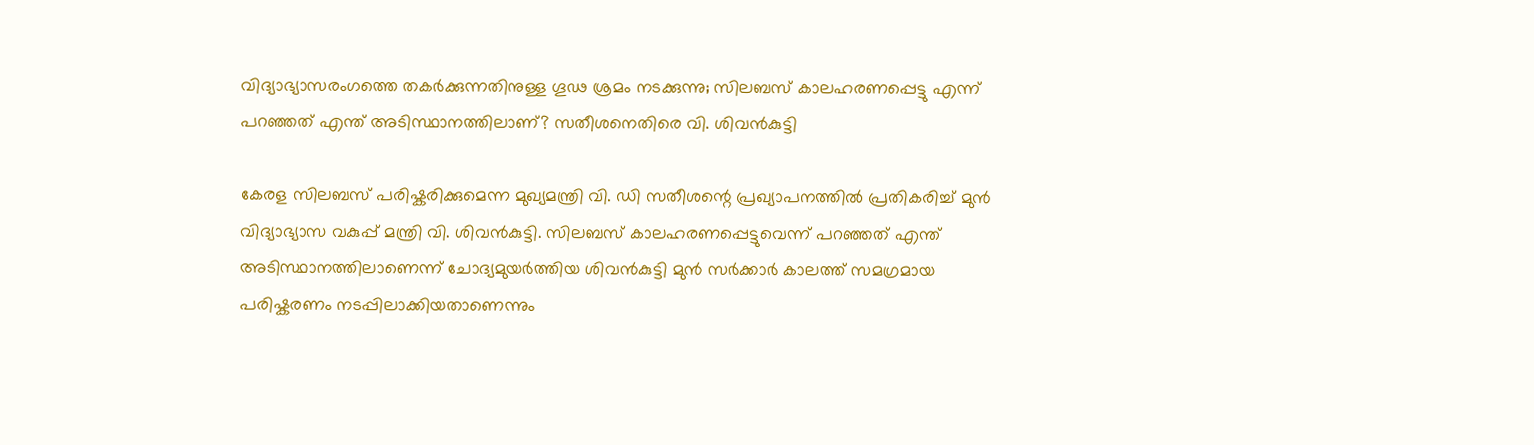വിദ്യാഭ്യാസരംഗത്തെ തകർക്കുന്നതിനുള്ള ഗൂഢ ശ്രമം നടക്കുന്നു; സിലബസ് കാലഹരണപ്പെട്ടു എന്ന് പറഞ്ഞത് എന്ത് അടിസ്ഥാനത്തിലാണ്? സതീശനെതിരെ വി. ശിവൻകുട്ടി

കേരള സിലബസ് പരിഷ്കരിക്കുമെന്ന മുഖ്യമന്ത്രി വി. ഡി സതീശന്റെ പ്രഖ്യാപനത്തിൽ പ്രതികരിച്ച് മുൻ വിദ്യാഭ്യാസ വകുപ്പ് മന്ത്രി വി. ശിവൻകുട്ടി. സിലബസ് കാലഹരണപ്പെട്ടുവെന്ന് പറഞ്ഞത് എന്ത് അടിസ്ഥാനത്തിലാണെന്ന് ചോദ്യമുയർത്തിയ ശിവൻകുട്ടി മുൻ സർക്കാർ കാലത്ത് സമഗ്രമായ പരിഷ്കരണം നടപ്പിലാക്കിയതാണെന്നും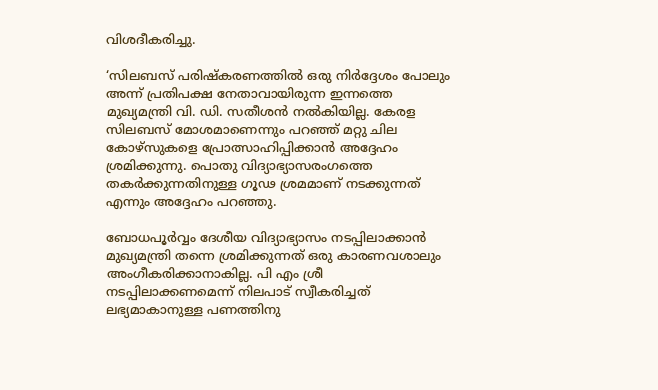വിശദീകരിച്ചു.

‘സിലബസ് പരിഷ്കരണത്തിൽ ഒരു നിർദ്ദേശം പോലും അന്ന് പ്രതിപക്ഷ നേതാവായിരുന്ന ഇന്നത്തെ മുഖ്യമന്ത്രി വി. ഡി. സതീശൻ നൽകിയില്ല. കേരള സിലബസ് മോശമാണെന്നും പറഞ്ഞ് മറ്റു ചില കോഴ്സുകളെ പ്രോത്സാഹിപ്പിക്കാൻ അദ്ദേഹം ശ്രമിക്കുന്നു. പൊതു വിദ്യാഭ്യാസരംഗത്തെ തകർക്കുന്നതിനുള്ള ഗൂഢ ശ്രമമാണ് നടക്കുന്നത് എന്നും അദ്ദേഹം പറഞ്ഞു.

ബോധപൂർവ്വം ദേശീയ വിദ്യാഭ്യാസം നടപ്പിലാക്കാൻ മുഖ്യമന്ത്രി തന്നെ ശ്രമിക്കുന്നത് ഒരു കാരണവശാലും അംഗീകരിക്കാനാകില്ല. പി എം ശ്രീ നടപ്പിലാക്കണമെന്ന് നിലപാട് സ്വീകരിച്ചത് ലഭ്യമാകാനുള്ള പണത്തിനു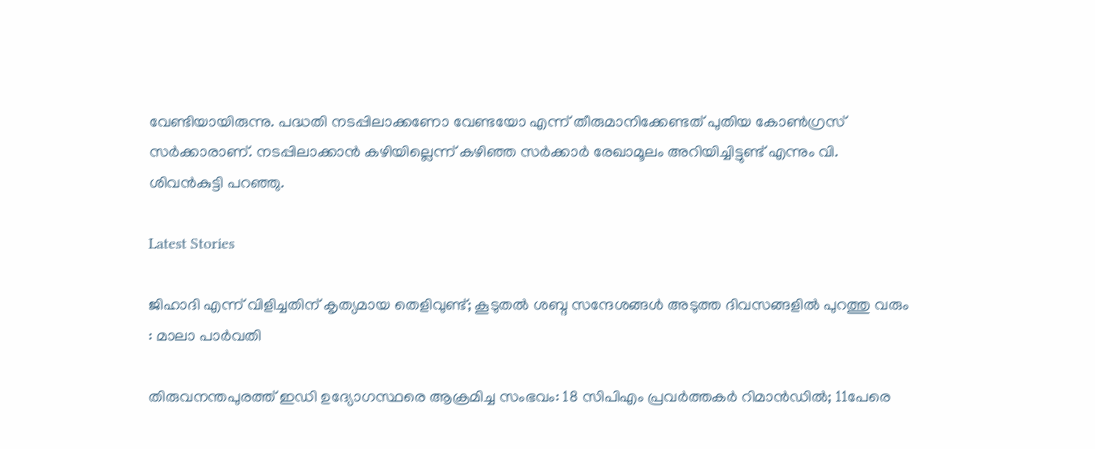വേണ്ടിയായിരുന്നു. പദ്ധതി നടപ്പിലാക്കണോ വേണ്ടയോ എന്ന് തീരുമാനിക്കേണ്ടത് പുതിയ കോൺഗ്രസ് സർക്കാരാണ്. നടപ്പിലാക്കാൻ കഴിയില്ലെന്ന് കഴിഞ്ഞ സർക്കാർ രേഖാമൂലം അറിയിച്ചിട്ടുണ്ട് എന്നും വി. ശിവൻകുട്ടി പറഞ്ഞു.

Latest Stories

ജിഹാദി എന്ന് വിളിച്ചതിന് കൃത്യമായ തെളിവുണ്ട്; കൂടുതൽ ശബ്ദ സന്ദേശങ്ങൾ അടുത്ത ദിവസങ്ങളിൽ പുറത്തു വരും : മാലാ പാർവതി

തിരുവനന്തപുരത്ത് ഇഡി ഉദ്യോഗസ്ഥരെ ആക്രമിച്ച സംഭവം: 18 സിപിഎം പ്രവർത്തകർ റിമാൻഡിൽ; 11പേരെ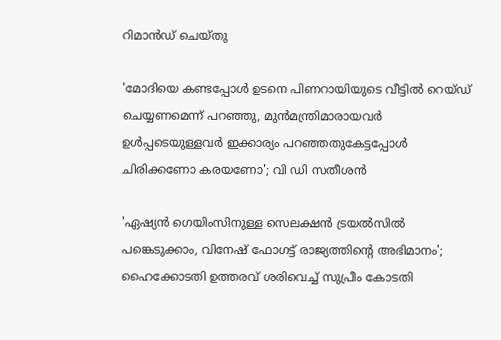റിമാൻഡ് ചെയ്തു

'മോദിയെ കണ്ടപ്പോള്‍ ഉടനെ പിണറായിയുടെ വീട്ടില്‍ റെയ്ഡ് ചെയ്യണമെന്ന് പറഞ്ഞു, മുന്‍മന്ത്രിമാരായവര്‍ ഉള്‍പ്പടെയുള്ളവര്‍ ഇക്കാര്യം പറഞ്ഞതുകേട്ടപ്പോള്‍ ചിരിക്കണോ കരയണോ'; വി ഡി സതീശൻ

'ഏഷ്യന്‍ ഗെയിംസിനുള്ള സെലക്ഷന്‍ ട്രയല്‍സില്‍ പങ്കെടുക്കാം, വിനേഷ് ഫോഗട്ട് രാജ്യത്തിന്റെ അഭിമാനം'; ഹൈക്കോടതി ഉത്തരവ് ശരിവെച്ച് സുപ്രീം കോടതി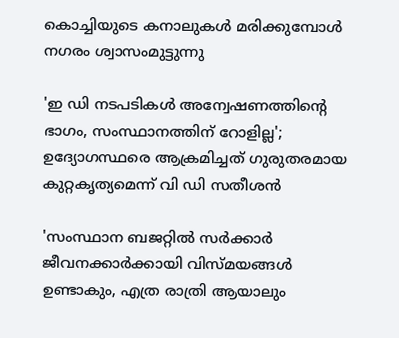കൊച്ചിയുടെ കനാലുകൾ മരിക്കുമ്പോൾ നഗരം ശ്വാസംമുട്ടുന്നു

'ഇ ഡി നടപടികൾ അന്വേഷണത്തിന്റെ ഭാഗം, സംസ്ഥാനത്തിന് റോളില്ല'; ഉദ്യോഗസ്ഥരെ ആക്രമിച്ചത് ഗുരുതരമായ കുറ്റകൃത്യമെന്ന് വി ഡി സതീശൻ

'സംസ്ഥാന ബജറ്റിൽ സർക്കാർ ജീവനക്കാർക്കായി വിസ്മയങ്ങൾ ഉണ്ടാകും, എത്ര രാത്രി ആയാലും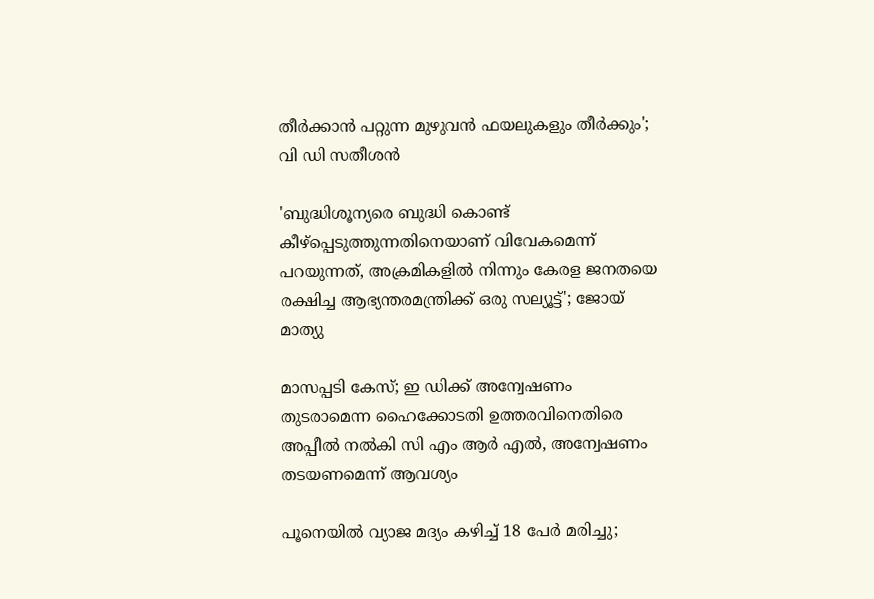തീർക്കാൻ പറ്റുന്ന മുഴുവൻ ഫയലുകളും തീർക്കും'; വി ഡി സതീശൻ

'ബുദ്ധിശൂന്യരെ ബുദ്ധി കൊണ്ട് കീഴ്‌പ്പെടുത്തുന്നതിനെയാണ് വിവേകമെന്ന് പറയുന്നത്, അക്രമികളിൽ നിന്നും കേരള ജനതയെ രക്ഷിച്ച ആഭ്യന്തരമന്ത്രിക്ക് ഒരു സല്യൂട്ട്'; ജോയ് മാത്യു

മാസപ്പടി കേസ്; ഇ ഡിക്ക് അന്വേഷണം തുടരാമെന്ന ഹൈക്കോടതി ഉത്തരവിനെതിരെ അപ്പീൽ നൽകി സി എം ആർ എൽ, അന്വേഷണം തടയണമെന്ന് ആവശ്യം

പൂനെയിൽ വ്യാജ മദ്യം കഴിച്ച് 18 പേർ മരിച്ചു;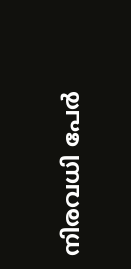നിരവധി പേർ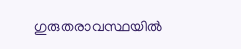ഗുരുതരാവസ്ഥയിൽ